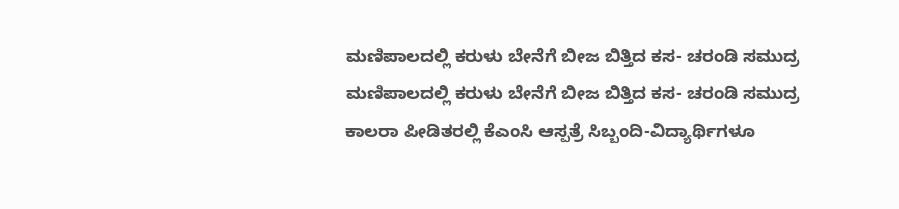ಮಣಿಪಾಲದಲ್ಲಿ ಕರುಳು ಬೇನೆಗೆ ಬೀಜ ಬಿತ್ತಿದ ಕಸ- ಚರಂಡಿ ಸಮುದ್ರ
ಮಣಿಪಾಲದಲ್ಲಿ ಕರುಳು ಬೇನೆಗೆ ಬೀಜ ಬಿತ್ತಿದ ಕಸ- ಚರಂಡಿ ಸಮುದ್ರ
ಕಾಲರಾ ಪೀಡಿತರಲ್ಲಿ ಕೆಎಂಸಿ ಆಸ್ಪತ್ರೆ ಸಿಬ್ಬಂದಿ-ವಿದ್ಯಾರ್ಥಿಗಳೂ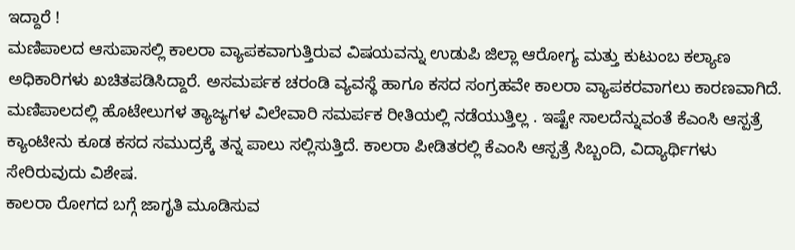ಇದ್ದಾರೆ !
ಮಣಿಪಾಲದ ಆಸುಪಾಸಲ್ಲಿ ಕಾಲರಾ ವ್ಯಾಪಕವಾಗುತ್ತಿರುವ ವಿಷಯವನ್ನು ಉಡುಪಿ ಜಿಲ್ಲಾ ಆರೋಗ್ಯ ಮತ್ತು ಕುಟುಂಬ ಕಲ್ಯಾಣ ಅಧಿಕಾರಿಗಳು ಖಚಿತಪಡಿಸಿದ್ದಾರೆ. ಅಸಮರ್ಪಕ ಚರಂಡಿ ವ್ಯವಸ್ಥೆ ಹಾಗೂ ಕಸದ ಸಂಗ್ರಹವೇ ಕಾಲರಾ ವ್ಯಾಪಕರವಾಗಲು ಕಾರಣವಾಗಿದೆ.
ಮಣಿಪಾಲದಲ್ಲಿ ಹೊಟೇಲುಗಳ ತ್ಯಾಜ್ಯಗಳ ವಿಲೇವಾರಿ ಸಮರ್ಪಕ ರೀತಿಯಲ್ಲಿ ನಡೆಯುತ್ತಿಲ್ಲ . ಇಷ್ಟೇ ಸಾಲದೆನ್ನುವಂತೆ ಕೆಎಂಸಿ ಆಸ್ಪತ್ರೆ ಕ್ಯಾಂಟೀನು ಕೂಡ ಕಸದ ಸಮುದ್ರಕ್ಕೆ ತನ್ನ ಪಾಲು ಸಲ್ಲಿಸುತ್ತಿದೆ. ಕಾಲರಾ ಪೀಡಿತರಲ್ಲಿ ಕೆಎಂಸಿ ಆಸ್ಪತ್ರೆ ಸಿಬ್ಬಂದಿ, ವಿದ್ಯಾರ್ಥಿಗಳು ಸೇರಿರುವುದು ವಿಶೇಷ.
ಕಾಲರಾ ರೋಗದ ಬಗ್ಗೆ ಜಾಗೃತಿ ಮೂಡಿಸುವ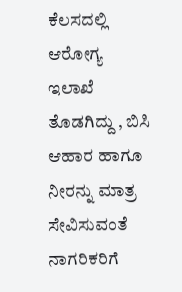ಕೆಲಸದಲ್ಲಿ ಆರೋಗ್ಯ ಇಲಾಖೆ ತೊಡಗಿದ್ದು , ಬಿಸಿ ಆಹಾರ ಹಾಗೂ ನೀರನ್ನು ಮಾತ್ರ ಸೇವಿಸುವಂತೆ ನಾಗರಿಕರಿಗೆ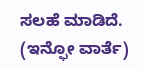ಸಲಹೆ ಮಾಡಿದೆ.
(ಇನ್ಫೋ ವಾರ್ತೆ)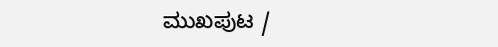ಮುಖಪುಟ /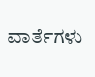ವಾರ್ತೆಗಳು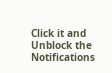Click it and Unblock the Notifications